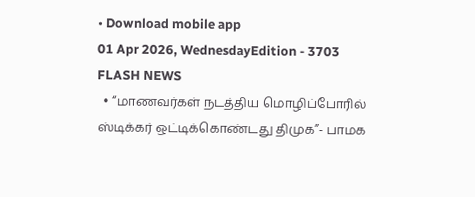• Download mobile app
01 Apr 2026, WednesdayEdition - 3703
FLASH NEWS
  • “மாணவர்கள் நடத்திய மொழிப்போரில் ஸ்டிக்கர் ஒட்டிக்கொண்டது திமுக”- பாமக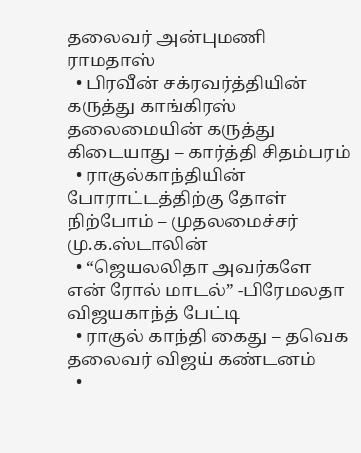தலைவர் அன்புமணி ராமதாஸ்
  • பிரவீன் சக்ரவர்த்தியின் கருத்து காங்கிரஸ் தலைமையின் கருத்து கிடையாது – கார்த்தி சிதம்பரம்
  • ராகுல்காந்தியின் போராட்டத்திற்கு தோள் நிற்போம் – முதலமைச்சர் மு.க.ஸ்டாலின்
  • “ஜெயலலிதா அவர்களே என் ரோல் மாடல்” -பிரேமலதா விஜயகாந்த் பேட்டி
  • ராகுல் காந்தி கைது – தவெக தலைவர் விஜய் கண்டனம்
  •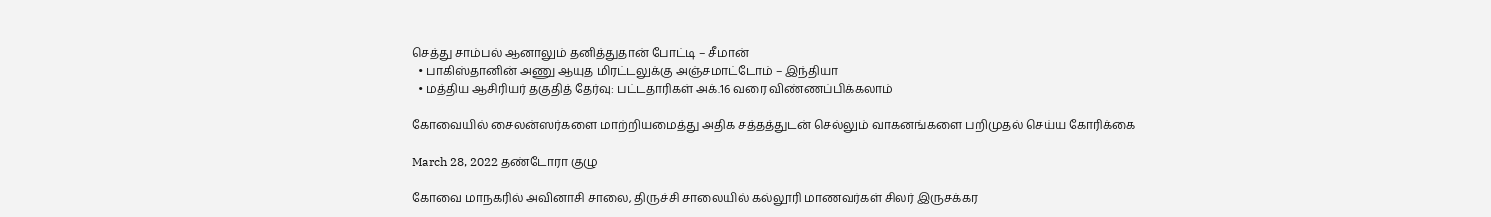செத்து சாம்பல் ஆனாலும் தனித்துதான் போட்டி – சீமான்
  • பாகிஸ்தானின் அணு ஆயுத மிரட்டலுக்கு அஞ்சமாட்டோம் – இந்தியா
  • மத்திய ஆசிரியர் தகுதித் தேர்வு: பட்டதாரிகள் அக்.16 வரை விண்ணப்பிக்கலாம்

கோவையில் சைலன்ஸர்களை மாற்றியமைத்து அதிக சத்தத்துடன் செல்லும் வாகனங்களை பறிமுதல் செய்ய கோரிக்கை

March 28, 2022 தண்டோரா குழு

கோவை மாநகரில் அவினாசி சாலை, திருச்சி சாலையில் கல்லூரி மாணவர்கள் சிலர் இருசக்கர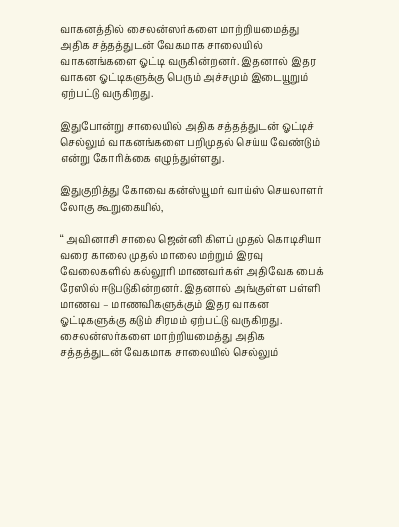வாகனத்தில் சைலன்ஸர்களை மாற்றியமைத்து அதிக சத்தத்துடன் வேகமாக சாலையில் வாகனங்களை ஓட்டி வருகின்றனர். இதனால் இதர வாகன ஓட்டிகளுக்கு பெரும் அச்சமும் இடையூறும் ஏற்பட்டு வருகிறது.

இதுபோன்று சாலையில் அதிக சத்தத்துடன் ஓட்டிச் செல்லும் வாகனங்களை பறிமுதல் செய்ய வேண்டும் என்று கோரிக்கை எழுந்துள்ளது.

இதுகுறித்து கோவை கன்ஸ்யூமர் வாய்ஸ் செயலாளர் லோகு கூறுகையில்,

‘‘ அவினாசி சாலை ஜென்னி கிளப் முதல் கொடிசியா வரை காலை முதல் மாலை மற்றும் இரவு வேலைகளில் கல்லூரி மாணவர்கள் அதிவேக பைக் ரேஸில் ஈடுபடுகின்றனர். இதனால் அங்குள்ள பள்ளி மாணவ – மாணவிகளுக்கும் இதர வாகன ஓட்டிகளுக்கு கடும் சிரமம் ஏற்பட்டு வருகிறது. சைலன்ஸர்களை மாற்றியமைத்து அதிக சத்தத்துடன் வேகமாக சாலையில் செல்லும்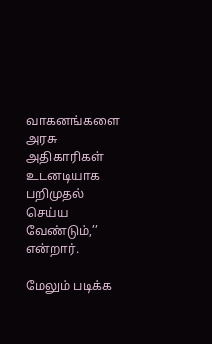வாகனங்களை அரசு அதிகாரிகள் உடனடியாக பறிமுதல் செய்ய வேண்டும்,’’ என்றார்.

மேலும் படிக்க